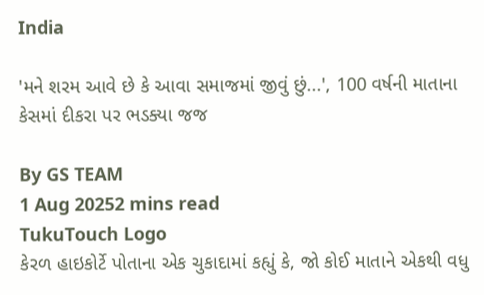India

'મને શરમ આવે છે કે આવા સમાજમાં જીવું છું...', 100 વર્ષની માતાના કેસમાં દીકરા પર ભડક્યા જજ

By GS TEAM
1 Aug 20252 mins read
TukuTouch Logo
કેરળ હાઇકોર્ટે પોતાના એક ચુકાદામાં કહ્યું કે, જો કોઈ માતાને એકથી વધુ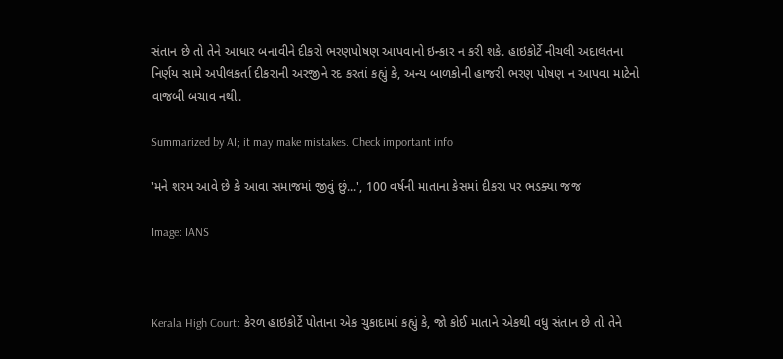સંતાન છે તો તેને આધાર બનાવીને દીકરો ભરણપોષણ આપવાનો ઇન્કાર ન કરી શકે. હાઇકોર્ટે નીચલી અદાલતના નિર્ણય સામે અપીલકર્તા દીકરાની અરજીને રદ કરતાં કહ્યું કે, અન્ય બાળકોની હાજરી ભરણ પોષણ ન આપવા માટેનો વાજબી બચાવ નથી.

Summarized by AI; it may make mistakes. Check important info

'મને શરમ આવે છે કે આવા સમાજમાં જીવું છું...', 100 વર્ષની માતાના કેસમાં દીકરા પર ભડક્યા જજ

Image: IANS



Kerala High Court: કેરળ હાઇકોર્ટે પોતાના એક ચુકાદામાં કહ્યું કે, જો કોઈ માતાને એકથી વધુ સંતાન છે તો તેને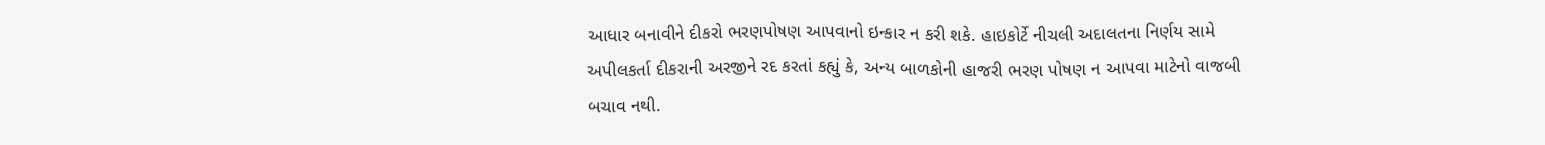આધાર બનાવીને દીકરો ભરણપોષણ આપવાનો ઇન્કાર ન કરી શકે. હાઇકોર્ટે નીચલી અદાલતના નિર્ણય સામે અપીલકર્તા દીકરાની અરજીને રદ કરતાં કહ્યું કે, અન્ય બાળકોની હાજરી ભરણ પોષણ ન આપવા માટેનો વાજબી બચાવ નથી.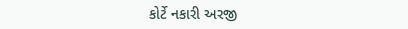કોર્ટે નકારી અરજી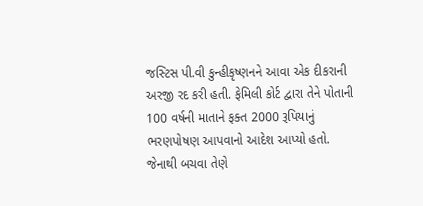જસ્ટિસ પી.વી કુન્હીકૃષ્ણનને આવા એક દીકરાની અરજી રદ કરી હતી. ફેમિલી કોર્ટ દ્વારા તેને પોતાની 100 વર્ષની માતાને ફક્ત 2000 રૂપિયાનું ભરણપોષણ આપવાનો આદેશ આપ્યો હતો. જેનાથી બચવા તેણે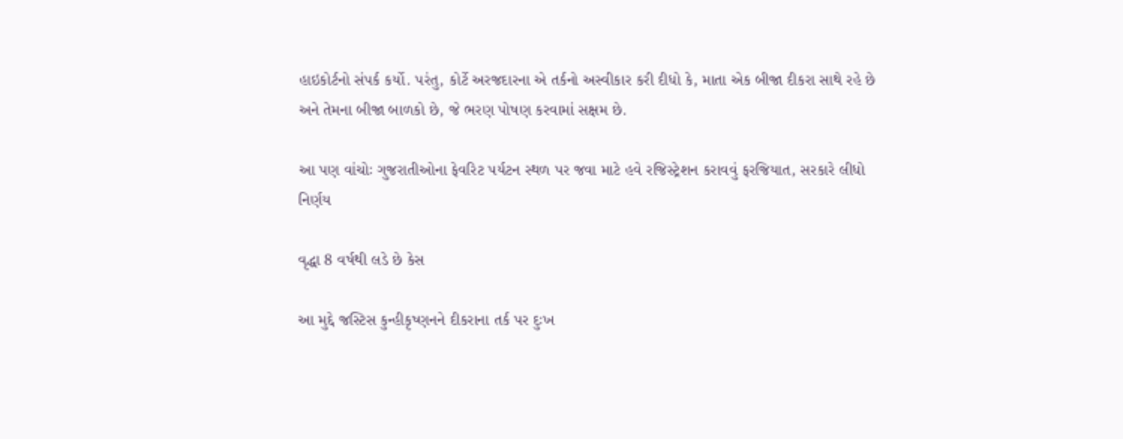હાઇકોર્ટનો સંપર્ક કર્યો. પરંતુ, કોર્ટે અરજદારના એ તર્કનો અસ્વીકાર કરી દીધો કે, માતા એક બીજા દીકરા સાથે રહે છે અને તેમના બીજા બાળકો છે, જે ભરણ પોષણ કરવામાં સક્ષમ છે.

આ પણ વાંચોઃ ગુજરાતીઓના ફેવરિટ પર્યટન સ્થળ પર જવા માટે હવે રજિસ્ટ્રેશન કરાવવું ફરજિયાત, સરકારે લીધો નિર્ણય

વૃદ્ધા 8 વર્ષથી લડે છે કેસ

આ મુદ્દે જસ્ટિસ કુન્હીકૃષ્ણનને દીકરાના તર્ક પર દુઃખ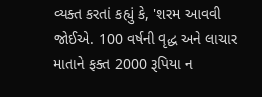વ્યક્ત કરતાં કહ્યું કે, 'શરમ આવવી જોઈએ. 100 વર્ષની વૃદ્ધ અને લાચાર માતાને ફક્ત 2000 રૂપિયા ન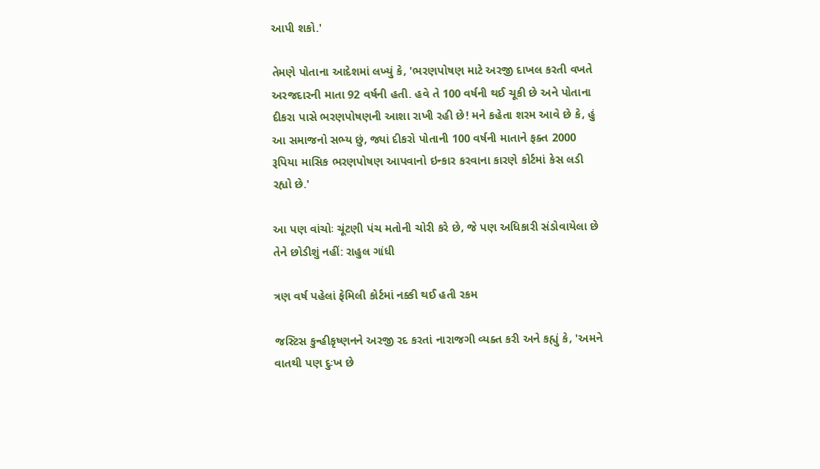આપી શકો.'

તેમણે પોતાના આદેશમાં લખ્યું કે, 'ભરણપોષણ માટે અરજી દાખલ કરતી વખતે અરજદારની માતા 92 વર્ષની હતી. હવે તે 100 વર્ષની થઈ ચૂકી છે અને પોતાના દીકરા પાસે ભરણપોષણની આશા રાખી રહી છે! મને કહેતા શરમ આવે છે કે, હું આ સમાજનો સભ્ય છું, જ્યાં દીકરો પોતાની 100 વર્ષની માતાને ફક્ત 2000 રૂપિયા માસિક ભરણપોષણ આપવાનો ઇન્કાર કરવાના કારણે કોર્ટમાં કેસ લડી રહ્યો છે.'

આ પણ વાંચોઃ ચૂંટણી પંચ મતોની ચોરી કરે છે, જે પણ અધિકારી સંડોવાયેલા છે તેને છોડીશું નહીં: રાહુલ ગાંધી

ત્રણ વર્ષ પહેલાં ફેમિલી કોર્ટમાં નક્કી થઈ હતી રકમ

જસ્ટિસ કુન્હીકૃષ્ણનને અરજી રદ કરતાં નારાજગી વ્યક્ત કરી અને કહ્યું કે, 'અમને વાતથી પણ દુઃખ છે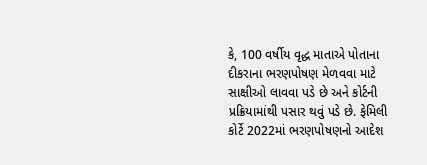કે, 100 વર્ષીય વૃદ્ધ માતાએ પોતાના દીકરાના ભરણપોષણ મેળવવા માટે સાક્ષીઓ લાવવા પડે છે અને કોર્ટની પ્રક્રિયામાંથી પસાર થવું પડે છે. ફેમિલી કોર્ટે 2022માં ભરણપોષણનો આદેશ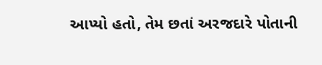આપ્યો હતો, તેમ છતાં અરજદારે પોતાની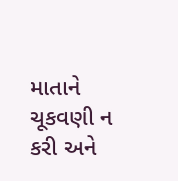માતાને ચૂકવણી ન કરી અને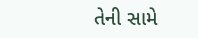તેની સામે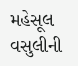મહેસૂલ વસુલીની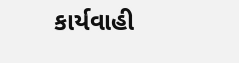કાર્યવાહી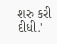શરુ કરી દીધી.'